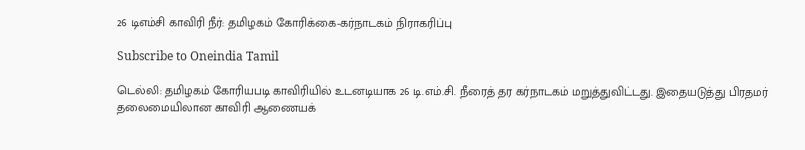26 டிஎம்சி காவிரி நீர்: தமிழகம் கோரிக்கை-கர்நாடகம் நிராகரிப்பு

Subscribe to Oneindia Tamil

டெல்லி: தமிழகம் கோரியபடி காவிரியில் உடனடியாக 26 டி.எம்.சி. நீரைத் தர கர்நாடகம் மறுத்துவிட்டது. இதையடுத்து பிரதமர் தலைமையிலான காவிரி ஆணையக்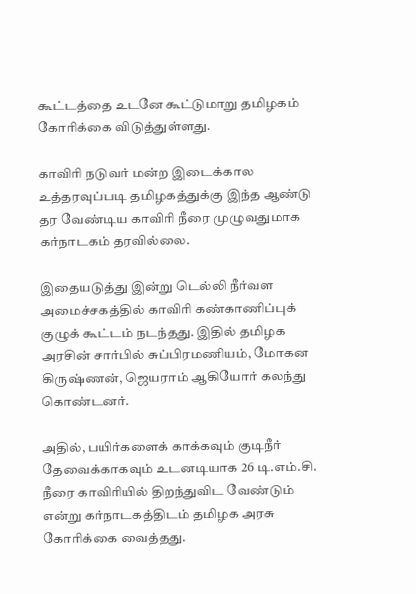கூட்டத்தை உடனே கூட்டுமாறு தமிழகம் கோரிக்கை விடுத்துள்ளது.

காவிரி நடுவர் மன்ற இடைக்கால உத்தரவுப்படி தமிழகத்துக்கு இந்த ஆண்டு தர வேண்டிய காவிரி நீரை முழுவதுமாக கர்நாடகம் தரவில்லை.

இதையடுத்து இன்று டெல்லி நீர்வள அமைச்சகத்தில் காவிரி கண்காணிப்புக் குழுக் கூட்டம் நடந்தது. இதில் தமிழக அரசின் சார்பில் சுப்பிரமணியம், மோகன கிருஷ்ணன், ஜெயராம் ஆகியோர் கலந்து கொண்டனர்.

அதில், பயிர்களைக் காக்கவும் குடிநீர் தேவைக்காகவும் உடனடியாக 26 டி.எம்.சி. நீரை காவிரியில் திறந்துவிட வேண்டும் என்று கர்நாடகத்திடம் தமிழக அரசு கோரிக்கை வைத்தது.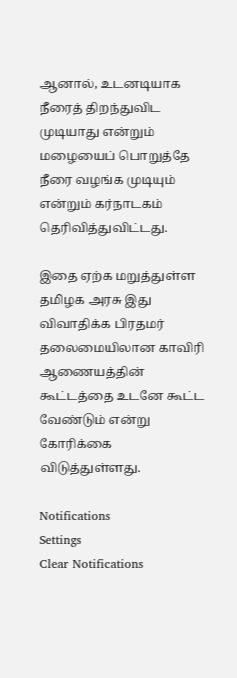ஆனால், உடனடியாக நீரைத் திறந்துவிட முடியாது என்றும் மழையைப் பொறுத்தே நீரை வழங்க முடியும் என்றும் கர்நாடகம் தெரிவித்துவிட்டது.

இதை ஏற்க மறுத்துள்ள தமிழக அரசு இது விவாதிக்க பிரதமர் தலைமையிலான காவிரி ஆணையத்தின் கூட்டத்தை உடனே கூட்ட வேண்டும் என்று கோரிக்கை விடுத்துள்ளது.

Notifications
Settings
Clear Notifications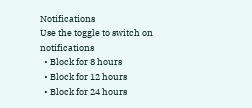Notifications
Use the toggle to switch on notifications
  • Block for 8 hours
  • Block for 12 hours
  • Block for 24 hours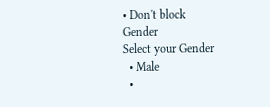• Don't block
Gender
Select your Gender
  • Male
  •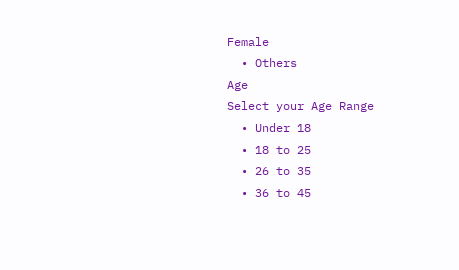Female
  • Others
Age
Select your Age Range
  • Under 18
  • 18 to 25
  • 26 to 35
  • 36 to 45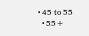• 45 to 55
  • 55+